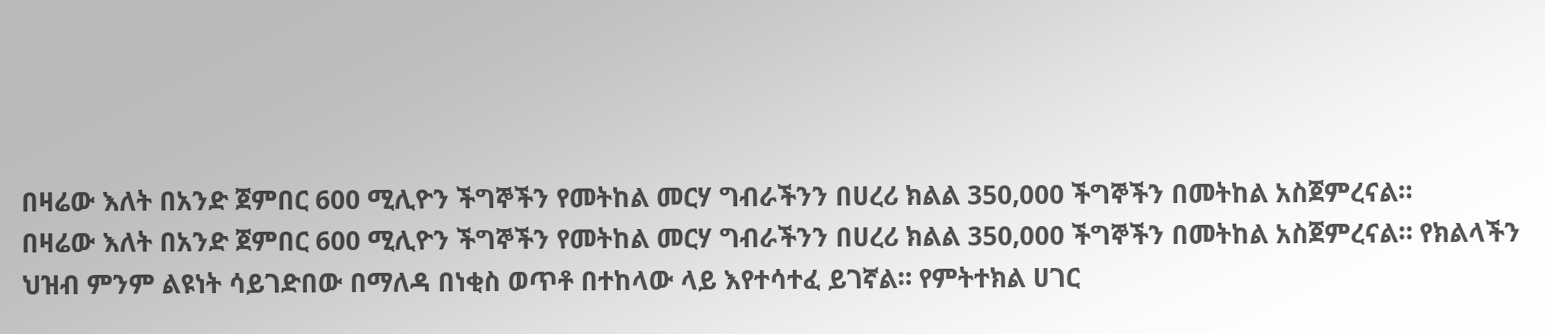በዛሬው እለት በአንድ ጀምበር 600 ሚሊዮን ችግኞችን የመትከል መርሃ ግብራችንን በሀረሪ ክልል 350,000 ችግኞችን በመትከል አስጀምረናል።
በዛሬው እለት በአንድ ጀምበር 600 ሚሊዮን ችግኞችን የመትከል መርሃ ግብራችንን በሀረሪ ክልል 350,000 ችግኞችን በመትከል አስጀምረናል። የክልላችን ህዝብ ምንም ልዩነት ሳይገድበው በማለዳ በነቂስ ወጥቶ በተከላው ላይ እየተሳተፈ ይገኛል። የምትተክል ሀገር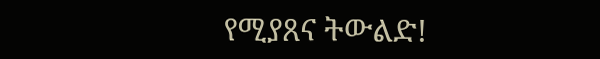የሚያጸና ትውልድ!